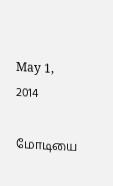May 1, 2014

மோடியை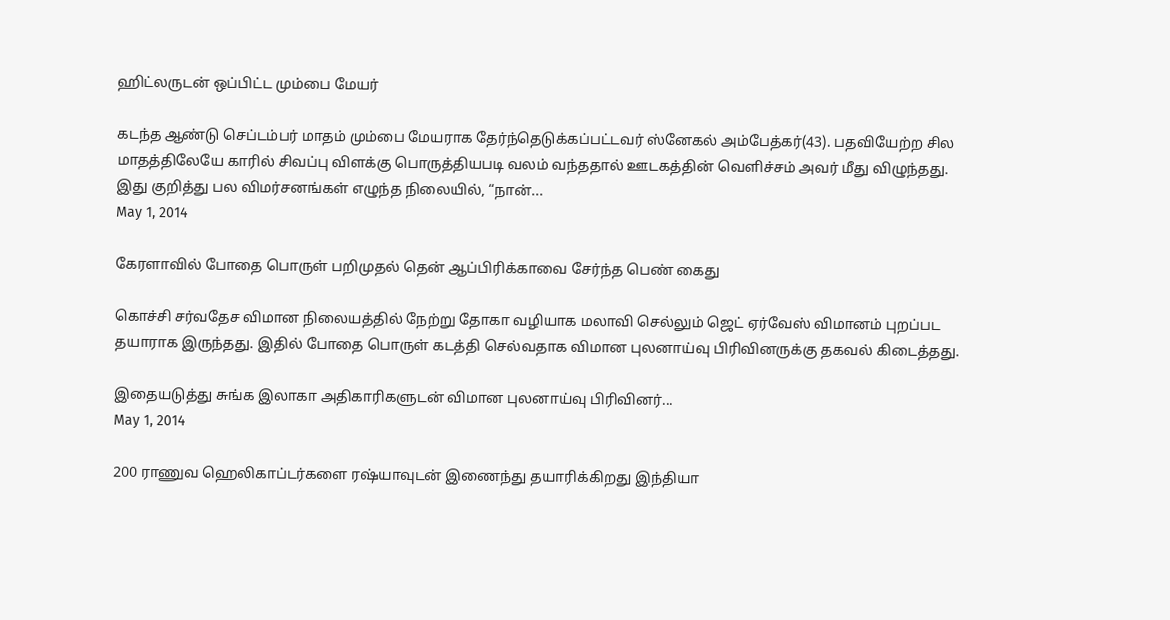ஹிட்லருடன் ஒப்பிட்ட மும்பை மேயர்

கடந்த ஆண்டு செப்டம்பர் மாதம் மும்பை மேயராக தேர்ந்தெடுக்கப்பட்டவர் ஸ்னேகல் அம்பேத்கர்(43). பதவியேற்ற சில மாதத்திலேயே காரில் சிவப்பு விளக்கு பொருத்தியபடி வலம் வந்ததால் ஊடகத்தின் வெளிச்சம் அவர் மீது விழுந்தது. இது குறித்து பல விமர்சனங்கள் எழுந்த நிலையில், “நான்...
May 1, 2014

கேரளாவில் போதை பொருள் பறிமுதல் தென் ஆப்பிரிக்காவை சேர்ந்த பெண் கைது

கொச்சி சர்வதேச விமான நிலையத்தில் நேற்று தோகா வழியாக மலாவி செல்லும் ஜெட் ஏர்வேஸ் விமானம் புறப்பட தயாராக இருந்தது. இதில் போதை பொருள் கடத்தி செல்வதாக விமான புலனாய்வு பிரிவினருக்கு தகவல் கிடைத்தது.

இதையடுத்து சுங்க இலாகா அதிகாரிகளுடன் விமான புலனாய்வு பிரிவினர்...
May 1, 2014

200 ராணுவ ஹெலிகாப்டர்களை ரஷ்யாவுடன் இணைந்து தயாரிக்கிறது இந்தியா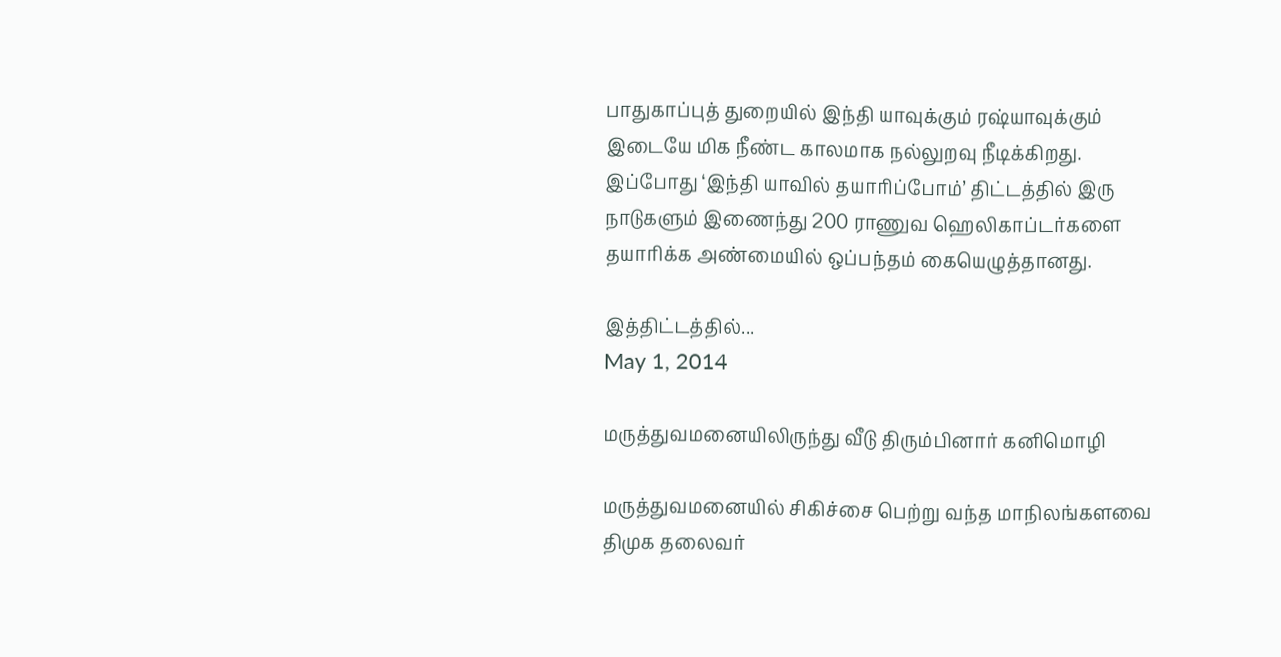பாதுகாப்புத் துறையில் இந்தி யாவுக்கும் ரஷ்யாவுக்கும் இடையே மிக நீண்ட காலமாக நல்லுறவு நீடிக்கிறது. இப்போது ‘இந்தி யாவில் தயாரிப்போம்’ திட்டத்தில் இரு நாடுகளும் இணைந்து 200 ராணுவ ஹெலிகாப்டர்களை தயாரிக்க அண்மையில் ஒப்பந்தம் கையெழுத்தானது.

இத்திட்டத்தில்...
May 1, 2014

மருத்துவமனையிலிருந்து வீடு திரும்பினார் கனிமொழி

மருத்துவமனையில் சிகிச்சை பெற்று வந்த மாநிலங்களவை திமுக தலைவர்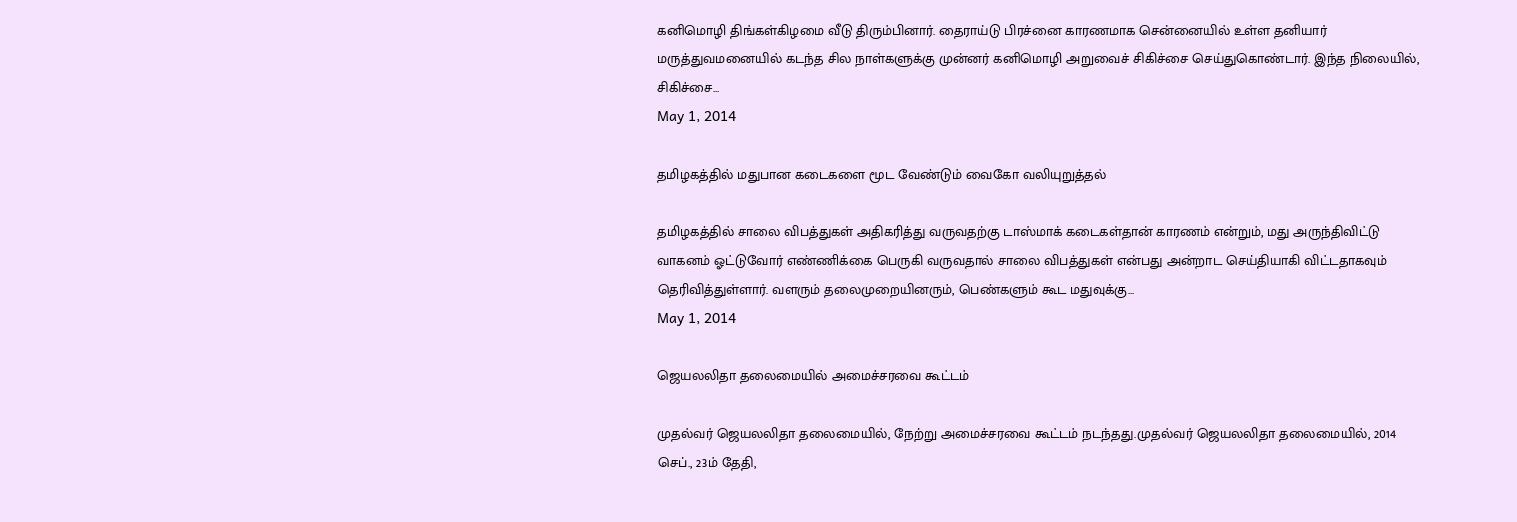கனிமொழி திங்கள்கிழமை வீடு திரும்பினார். தைராய்டு பிரச்னை காரணமாக சென்னையில் உள்ள தனியார் மருத்துவமனையில் கடந்த சில நாள்களுக்கு முன்னர் கனிமொழி அறுவைச் சிகிச்சை செய்துகொண்டார். இந்த நிலையில், சிகிச்சை...
May 1, 2014

தமிழகத்தில் மதுபான கடைகளை மூட வேண்டும் வைகோ வலியுறுத்தல்

தமிழகத்தில் சாலை விபத்துகள் அதிகரித்து வருவதற்கு டாஸ்மாக் கடைகள்தான் காரணம் என்றும், மது அருந்திவிட்டு வாகனம் ஓட்டுவோர் எண்ணிக்கை பெருகி வருவதால் சாலை விபத்துகள் என்பது அன்றாட செய்தியாகி விட்டதாகவும் தெரிவித்துள்ளார். வளரும் தலைமுறையினரும், பெண்களும் கூட மதுவுக்கு...
May 1, 2014

ஜெயலலிதா தலைமையில் அமைச்சரவை கூட்டம்

முதல்வர் ஜெயலலிதா தலைமையில், நேற்று அமைச்சரவை கூட்டம் நடந்தது.முதல்வர் ஜெயலலிதா தலைமையில், 2014 செப்., 23ம் தேதி,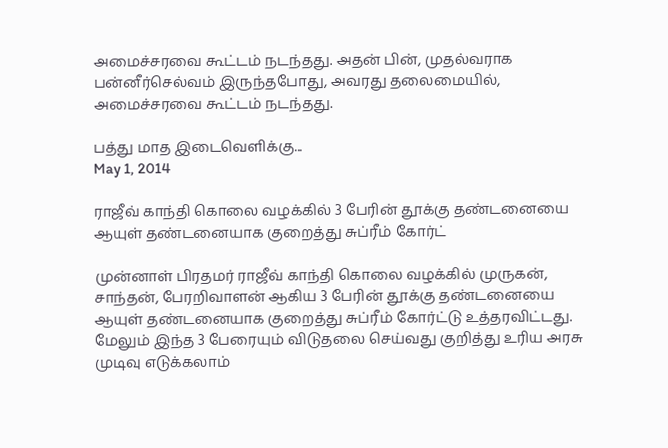அமைச்சரவை கூட்டம் நடந்தது. அதன் பின், முதல்வராக பன்னீர்செல்வம் இருந்தபோது, அவரது தலைமையில், அமைச்சரவை கூட்டம் நடந்தது.

பத்து மாத இடைவெளிக்கு...
May 1, 2014

ராஜீவ் காந்தி கொலை வழக்கில் 3 பேரின் தூக்கு தண்டனையை ஆயுள் தண்டனையாக குறைத்து சுப்ரீம் கோர்ட்

முன்னாள் பிரதமர் ராஜீவ் காந்தி கொலை வழக்கில் முருகன், சாந்தன், பேரறிவாளன் ஆகிய 3 பேரின் தூக்கு தண்டனையை ஆயுள் தண்டனையாக குறைத்து சுப்ரீம் கோர்ட்டு உத்தரவிட்டது. மேலும் இந்த 3 பேரையும் விடுதலை செய்வது குறித்து உரிய அரசு முடிவு எடுக்கலாம்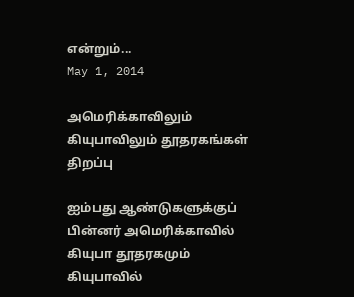என்றும்...
May 1, 2014

அமெரிக்காவிலும் கியுபாவிலும் தூதரகங்கள் திறப்பு

ஐம்பது ஆண்டுகளுக்குப் பின்னர் அமெரிக்காவில் கியுபா தூதரகமும் கியுபாவில்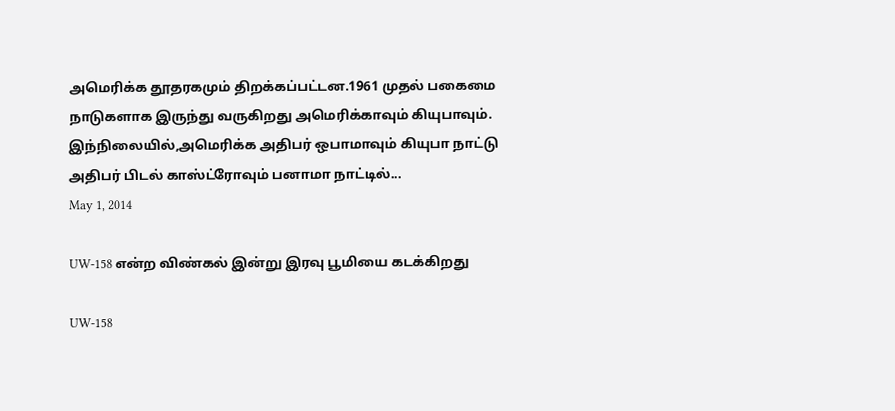அமெரிக்க தூதரகமும் திறக்கப்பட்டன.1961 முதல் பகைமை நாடுகளாக இருந்து வருகிறது அமெரிக்காவும் கியுபாவும். இந்நிலையில்,அமெரிக்க அதிபர் ஒபாமாவும் கியுபா நாட்டு அதிபர் பிடல் காஸ்ட்ரோவும் பனாமா நாட்டில்...
May 1, 2014

UW-158 என்ற விண்கல் இன்று இரவு பூமியை கடக்கிறது

UW-158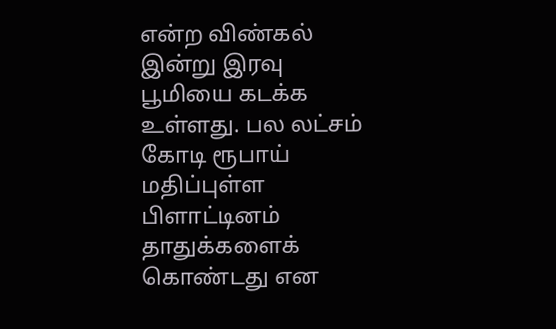என்ற விண்கல் இன்று இரவு பூமியை கடக்க உள்ளது. பல லட்சம் கோடி ரூபாய் மதிப்புள்ள பிளாட்டினம் தாதுக்களைக் கொண்டது என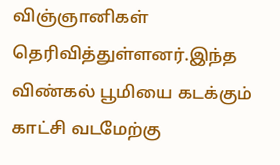விஞ்ஞானிகள் தெரிவித்துள்ளனர்.இந்த விண்கல் பூமியை கடக்கும் காட்சி வடமேற்கு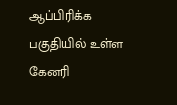ஆப்பிரிக்க பகுதியில் உள்ள கேனரி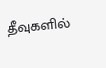தீவுகளில்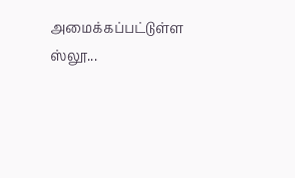அமைக்கப்பட்டுள்ள ஸ்லூ...